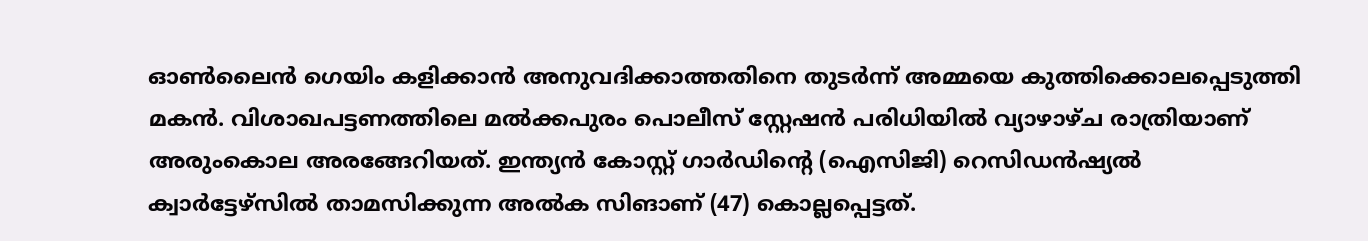ഓൺലൈൻ ഗെയിം കളിക്കാന്‍ അനുവദിക്കാത്തതിനെ തുടര്‍ന്ന് അമ്മയെ കുത്തിക്കൊലപ്പെടുത്തി മകന്‍. വിശാഖപട്ടണത്തിലെ മൽക്കപുരം പൊലീസ് സ്റ്റേഷൻ പരിധിയില്‍ വ്യാഴാഴ്ച രാത്രിയാണ് അരുംകൊല അരങ്ങേറിയത്. ഇന്ത്യൻ കോസ്റ്റ് ഗാർഡിന്‍റെ (ഐസിജി) റെസിഡൻഷ്യൽ ക്വാർട്ടേഴ്‌സില്‍ താമസിക്കുന്ന അല്‍ക സിങാണ് (47) കൊല്ലപ്പെട്ടത്.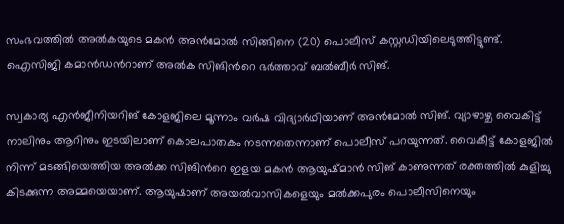സംഭവത്തില്‍ അല്‍കയുടെ മകന്‍ അൻമോൽ സിങ്ങിനെ (20) പൊലീസ് കസ്റ്റഡിയിലെടുത്തിട്ടുണ്ട്. ഐസിജി കമാൻഡന്‍റാണ് അൽക സിങിന്‍റെ ഭർത്താവ് ബൽബീർ സിങ്.

സ്വകാര്യ എന്‍ജീനിയറിങ് കോളജിലെ മൂന്നാം വർഷ വിദ്യാർഥിയാണ് അൻമോൽ സിങ്. വ്യാഴാഴ്ച വൈകിട്ട് നാലിനും ആറിനും ഇടയിലാണ് കൊലപാതകം നടന്നതെന്നാണ് പൊലീസ് പറയുന്നത്. വൈകീട്ട് കോളജില്‍ നിന്ന് മടങ്ങിയെത്തിയ അൽക്ക സിങിന്‍റെ ഇളയ മകൻ ആയുഷ്മാൻ സിങ് കാണുന്നത് രക്തത്തില്‍ കുളിച്ചു കിടക്കുന്ന അമ്മയെയാണ്. ആയുഷാണ് അയൽവാസികളെയും മൽക്കപുരം പൊലീസിനെയും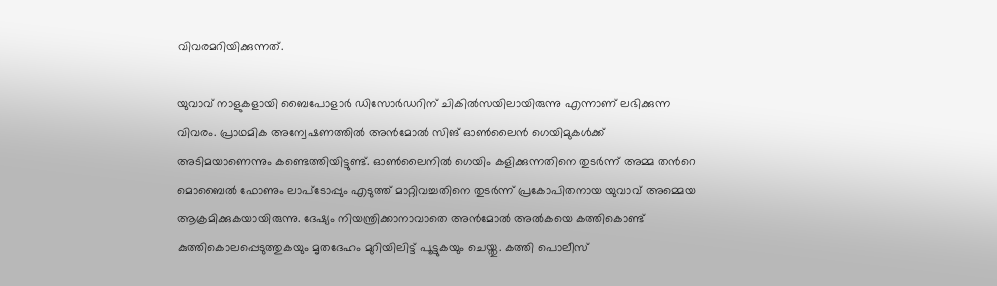വിവരമറിയിക്കുന്നത്.

യുവാവ് നാളുകളായി ബൈപോളാർ ഡിസോർഡറിന് ചികില്‍സയിലായിരുന്നു എന്നാണ് ലഭിക്കുന്ന വിവരം. പ്രാഥമിക അന്വേഷണത്തിൽ അൻമോൽ സിങ് ഓൺലൈൻ ഗെയിമുകൾക്ക് അടിമയാണെന്നും കണ്ടെത്തിയിട്ടുണ്ട്. ഓണ്‍ലൈനില്‍ ഗെയിം കളിക്കുന്നതിനെ തുടര്‍ന്ന് അമ്മ തന്‍റെ മൊബൈൽ ഫോണും ലാപ്‌ടോപ്പും എടുത്ത് മാറ്റിവച്ചതിനെ തുടർന്ന് പ്രകോപിതനായ യുവാവ് അമ്മെയ ആക്രമിക്കുകയായിരുന്നു. ദേഷ്യം നിയന്ത്രിക്കാനാവാതെ അൻമോൽ അല്‍കയെ കത്തികൊണ്ട് കുത്തികൊലപ്പെടുത്തുകയും മൃതദേഹം മുറിയിലിട്ട് പൂട്ടുകയും ചെയ്തു. കത്തി പൊലീസ്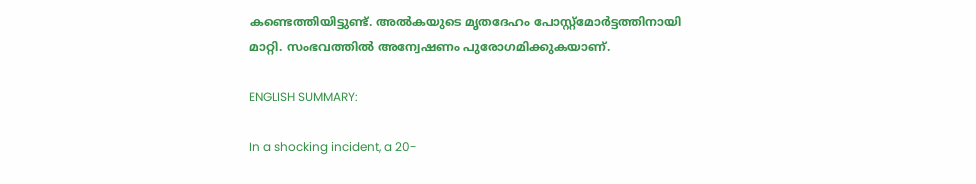കണ്ടെത്തിയിട്ടുണ്ട്. അല്‍കയുടെ മൃതദേഹം പോസ്റ്റ്‌മോർട്ടത്തിനായി മാറ്റി. സംഭവത്തില്‍ അന്വേഷണം പുരോഗമിക്കുകയാണ്.

ENGLISH SUMMARY:

In a shocking incident, a 20-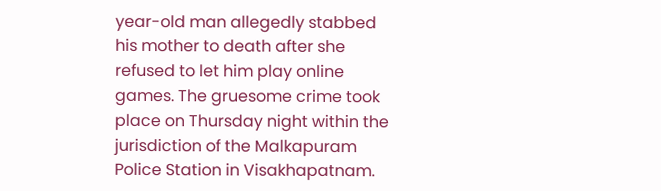year-old man allegedly stabbed his mother to death after she refused to let him play online games. The gruesome crime took place on Thursday night within the jurisdiction of the Malkapuram Police Station in Visakhapatnam.